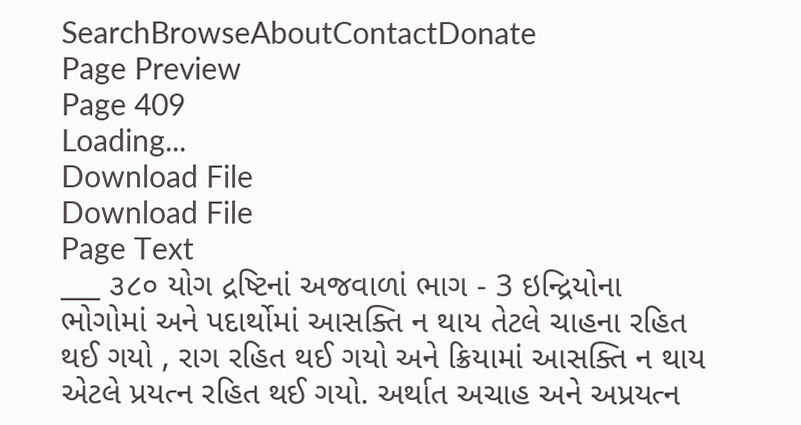SearchBrowseAboutContactDonate
Page Preview
Page 409
Loading...
Download File
Download File
Page Text
___ ૩૮૦ યોગ દ્રષ્ટિનાં અજવાળાં ભાગ - 3 ઇન્દ્રિયોના ભોગોમાં અને પદાર્થોમાં આસક્તિ ન થાય તેટલે ચાહના રહિત થઈ ગયો , રાગ રહિત થઈ ગયો અને ક્રિયામાં આસક્તિ ન થાય એટલે પ્રયત્ન રહિત થઈ ગયો. અર્થાત અચાહ અને અપ્રયત્ન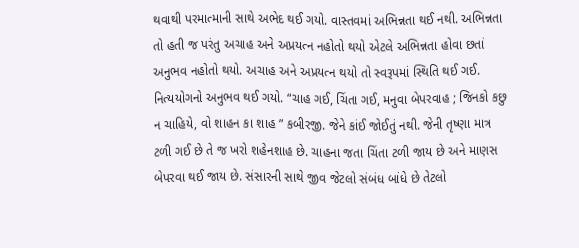થવાથી પરમાત્માની સાથે અભેદ થઈ ગયો. વાસ્તવમાં અભિન્નતા થઈ નથી. અભિન્નતા તો હતી જ પરંતુ અચાહ અને અપ્રયત્ન નહોતો થયો એટલે અભિન્નતા હોવા છતાં અનુભવ નહોતો થયો. અચાહ અને અપ્રયત્ન થયો તો સ્વરૂપમાં સ્થિતિ થઈ ગઈ. નિત્યયોગનો અનુભવ થઈ ગયો. “ચાહ ગઈ, ચિંતા ગઈ, મનુવા બેપરવાહ ; જિનકો કછુ ન ચાહિયે, વો શાહન કા શાહ ” કબીરજી. જેને કાંઈ જોઈતું નથી. જેની તૃષ્ણા માત્ર ટળી ગઈ છે તે જ ખરો શહેનશાહ છે. ચાહના જતા ચિંતા ટળી જાય છે અને માણસ બેપરવા થઈ જાય છે. સંસારની સાથે જીવ જેટલો સંબંધ બાંધે છે તેટલો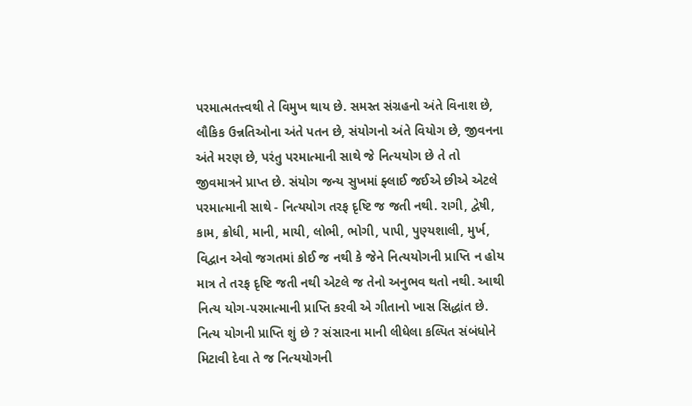પરમાત્મતત્ત્વથી તે વિમુખ થાય છે. સમસ્ત સંગ્રહનો અંતે વિનાશ છે, લૌકિક ઉન્નતિઓના અંતે પતન છે, સંયોગનો અંતે વિયોગ છે, જીવનના અંતે મરણ છે, પરંતુ પરમાત્માની સાથે જે નિત્યયોગ છે તે તો જીવમાત્રને પ્રાપ્ત છે. સંયોગ જન્ય સુખમાં ફ્લાઈ જઈએ છીએ એટલે પરમાત્માની સાથે - નિત્યયોગ તરફ દૃષ્ટિ જ જતી નથી. રાગી, દ્વેષી, કામ, ક્રોધી, માની, માયી, લોભી, ભોગી, પાપી, પુણ્યશાલી, મુર્ખ, વિદ્વાન એવો જગતમાં કોઈ જ નથી કે જેને નિત્યયોગની પ્રાપ્તિ ન હોય માત્ર તે તરફ દૃષ્ટિ જતી નથી એટલે જ તેનો અનુભવ થતો નથી. આથી નિત્ય યોગ-પરમાત્માની પ્રાપ્તિ કરવી એ ગીતાનો ખાસ સિદ્ધાંત છે. નિત્ય યોગની પ્રાપ્તિ શું છે ? સંસારના માની લીધેલા કલ્પિત સંબંધોને મિટાવી દેવા તે જ નિત્યયોગની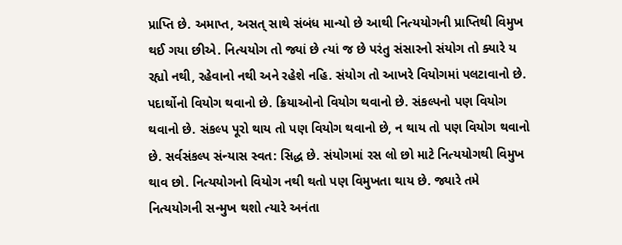પ્રાપ્તિ છે. અમાપ્ત, અસત્ સાથે સંબંધ માન્યો છે આથી નિત્યયોગની પ્રાપ્તિથી વિમુખ થઈ ગયા છીએ. નિત્યયોગ તો જ્યાં છે ત્યાં જ છે પરંતુ સંસારનો સંયોગ તો ક્યારે ય રહ્યો નથી, રહેવાનો નથી અને રહેશે નહિ. સંયોગ તો આખરે વિયોગમાં પલટાવાનો છે. પદાર્થોનો વિયોગ થવાનો છે. ક્રિયાઓનો વિયોગ થવાનો છે. સંકલ્પનો પણ વિયોગ થવાનો છે. સંકલ્પ પૂરો થાય તો પણ વિયોગ થવાનો છે, ન થાય તો પણ વિયોગ થવાનો છે. સર્વસંકલ્પ સંન્યાસ સ્વત: સિદ્ધ છે. સંયોગમાં રસ લો છો માટે નિત્યયોગથી વિમુખ થાવ છો. નિત્યયોગનો વિયોગ નથી થતો પણ વિમુખતા થાય છે. જ્યારે તમે નિત્યયોગની સન્મુખ થશો ત્યારે અનંતા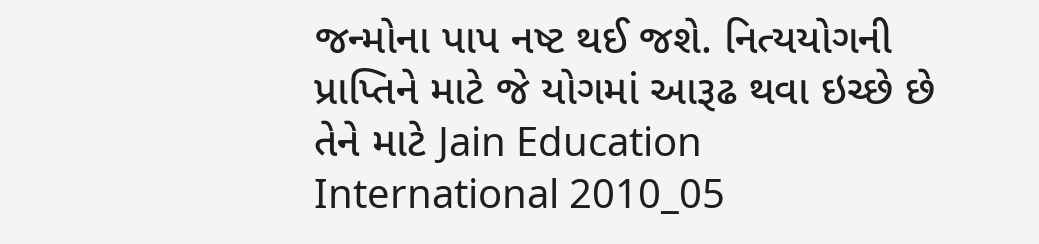જન્મોના પાપ નષ્ટ થઈ જશે. નિત્યયોગની પ્રાપ્તિને માટે જે યોગમાં આરૂઢ થવા ઇચ્છે છે તેને માટે Jain Education International 2010_05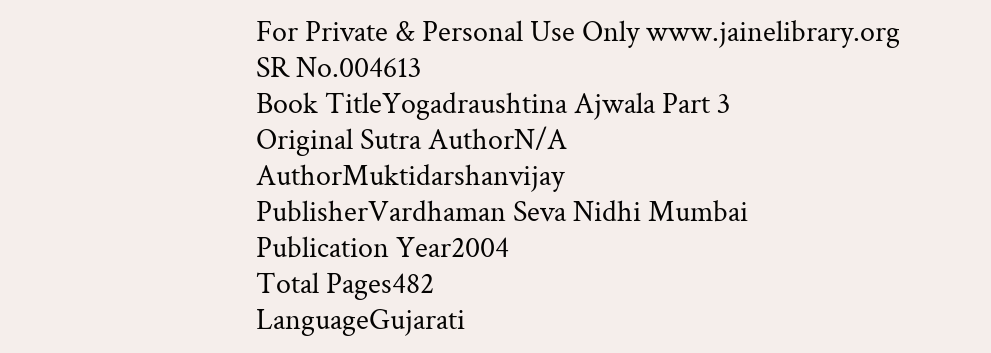For Private & Personal Use Only www.jainelibrary.org
SR No.004613
Book TitleYogadraushtina Ajwala Part 3
Original Sutra AuthorN/A
AuthorMuktidarshanvijay
PublisherVardhaman Seva Nidhi Mumbai
Publication Year2004
Total Pages482
LanguageGujarati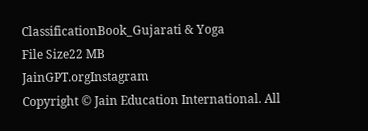ClassificationBook_Gujarati & Yoga
File Size22 MB
JainGPT.orgInstagram
Copyright © Jain Education International. All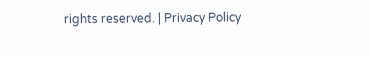rights reserved. | Privacy Policy